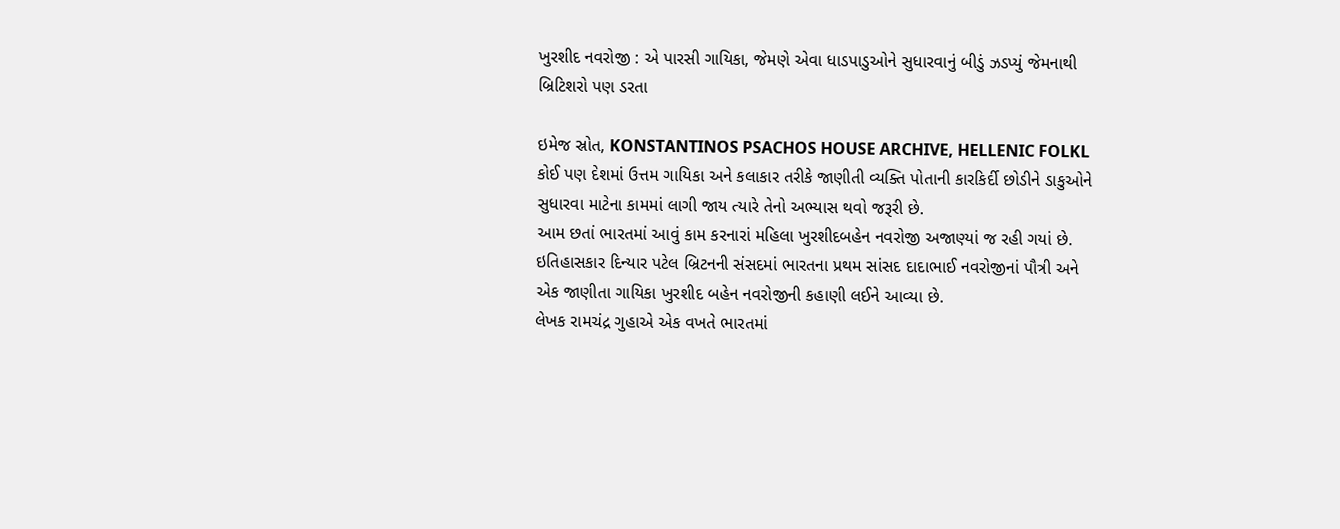ખુરશીદ નવરોજી : એ પારસી ગાયિકા, જેમણે એવા ધાડપાડુઓને સુધારવાનું બીડું ઝડપ્યું જેમનાથી બ્રિટિશરો પણ ડરતા

ઇમેજ સ્રોત, KONSTANTINOS PSACHOS HOUSE ARCHIVE, HELLENIC FOLKL
કોઈ પણ દેશમાં ઉત્તમ ગાયિકા અને કલાકાર તરીકે જાણીતી વ્યક્તિ પોતાની કારકિર્દી છોડીને ડાકુઓને સુધારવા માટેના કામમાં લાગી જાય ત્યારે તેનો અભ્યાસ થવો જરૂરી છે.
આમ છતાં ભારતમાં આવું કામ કરનારાં મહિલા ખુરશીદબહેન નવરોજી અજાણ્યાં જ રહી ગયાં છે.
ઇતિહાસકાર દિન્યાર પટેલ બ્રિટનની સંસદમાં ભારતના પ્રથમ સાંસદ દાદાભાઈ નવરોજીનાં પૌત્રી અને એક જાણીતા ગાયિકા ખુરશીદ બહેન નવરોજીની કહાણી લઈને આવ્યા છે.
લેખક રામચંદ્ર ગુહાએ એક વખતે ભારતમાં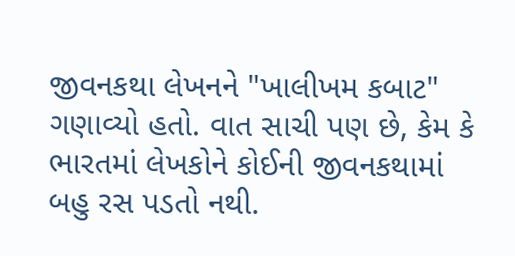જીવનકથા લેખનને "ખાલીખમ કબાટ" ગણાવ્યો હતો. વાત સાચી પણ છે, કેમ કે ભારતમાં લેખકોને કોઈની જીવનકથામાં બહુ રસ પડતો નથી.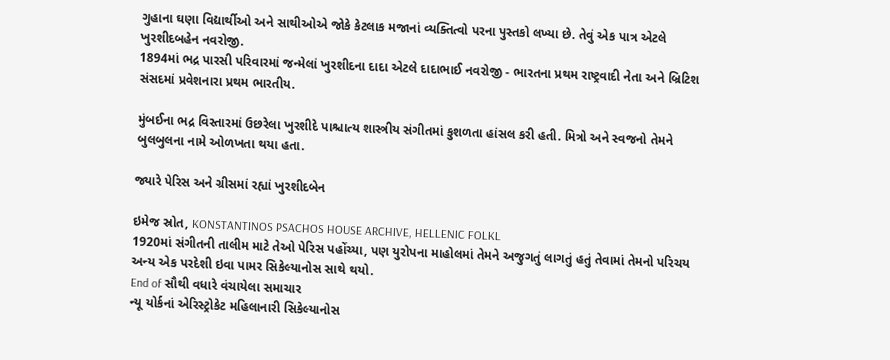ગુહાના ઘણા વિદ્યાર્થીઓ અને સાથીઓએ જોકે કેટલાક મજાનાં વ્યક્તિત્વો પરના પુસ્તકો લખ્યા છે. તેવું એક પાત્ર એટલે ખુરશીદબહેન નવરોજી.
1894માં ભદ્ર પારસી પરિવારમાં જન્મેલાં ખુરશીદના દાદા એટલે દાદાભાઈ નવરોજી - ભારતના પ્રથમ રાષ્ટ્રવાદી નેતા અને બ્રિટિશ સંસદમાં પ્રવેશનારા પ્રથમ ભારતીય.

મુંબઈના ભદ્ર વિસ્તારમાં ઉછરેલા ખુરશીદે પાશ્ચાત્ય શાસ્ત્રીય સંગીતમાં કુશળતા હાંસલ કરી હતી. મિત્રો અને સ્વજનો તેમને બુલબુલના નામે ઓળખતા થયા હતા.

જ્યારે પેરિસ અને ગ્રીસમાં રહ્યાં ખુરશીદબેન

ઇમેજ સ્રોત, KONSTANTINOS PSACHOS HOUSE ARCHIVE, HELLENIC FOLKL
1920માં સંગીતની તાલીમ માટે તેઓ પેરિસ પહોંચ્યા, પણ યુરોપના માહોલમાં તેમને અજુગતું લાગતું હતું તેવામાં તેમનો પરિચય અન્ય એક પરદેશી ઇવા પામર સિકેલ્યાનોસ સાથે થયો.
End of સૌથી વધારે વંચાયેલા સમાચાર
ન્યૂ યોર્કનાં એરિસ્ટ્રોકેટ મહિલાનારી સિકેલ્યાનોસ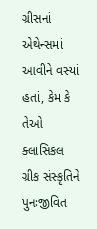ગ્રીસનાં એથેન્સમાં આવીને વસ્યાં હતાં, કેમ કે તેઓ ક્લાસિકલ ગ્રીક સંસ્કૃતિને પુનઃજીવિત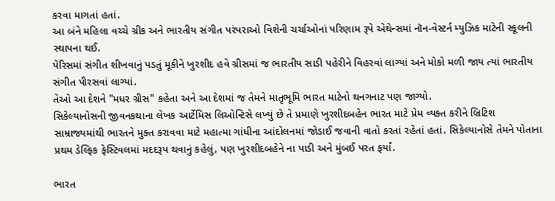કરવા માગતાં હતાં.
આ બંને મહિલા વચ્ચે ગ્રીક અને ભારતીય સંગીત પરંપરાઓ વિશેની ચર્ચાઓનાં પરિણામ રૂપે એથેન્સમાં નૉન-વેસ્ટર્ન મ્યુઝિક માટેની સ્કૂલની સ્થાપના થઈ.
પેરિસમાં સંગીત શીખવાનું પડતું મૂકીને ખુરશીદ હવે ગ્રીસમાં જ ભારતીય સાડી પહેરીને વિહરવાં લાગ્યાં અને મોકો મળી જાય ત્યાં ભારતીય સંગીત પીરસવાં લાગ્યાં.
તેઓ આ દેશને "મધર ગ્રીસ" કહેતા અને આ દેશમાં જ તેમને માતૃભૂમિ ભારત માટેનો થનગનાટ પણ જાગ્યો.
સિકેલ્યાનોસની જીવનકથાના લેખક આર્ટેમિસ લિઓન્ટિસે લખ્યું છે તે પ્રમાણે ખુરશીદબહેન ભારત માટે પ્રેમ વ્યક્ત કરીને બ્રિટિશ સામ્રાજ્યમાંથી ભારતને મુક્ત કરાવવા માટે મહાત્મા ગાંધીના આંદોલનમાં જોડાઈ જવાની વાતો કરતાં રહેતાં હતાં. સિકેલ્યાનોસે તેમને પોતાના પ્રથમ ડેલ્ફિક ફેસ્ટિવલમાં મદદરૂપ થવાનું કહેલું, પણ ખુરશીદબહેને ના પાડી અને મુંબઈ પરત ફર્યાં.

ભારત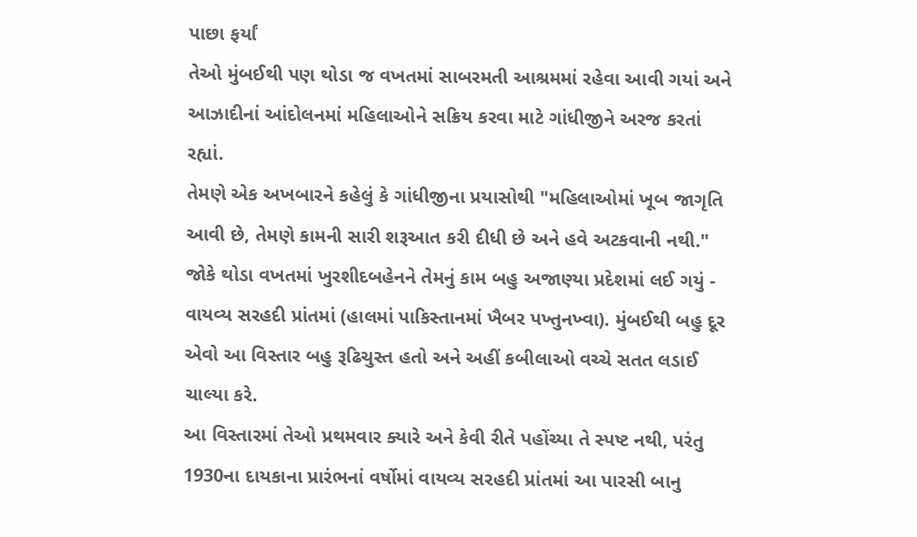પાછા ફર્યાં
તેઓ મુંબઈથી પણ થોડા જ વખતમાં સાબરમતી આશ્રમમાં રહેવા આવી ગયાં અને આઝાદીનાં આંદોલનમાં મહિલાઓને સક્રિય કરવા માટે ગાંધીજીને અરજ કરતાં રહ્યાં.
તેમણે એક અખબારને કહેલું કે ગાંધીજીના પ્રયાસોથી "મહિલાઓમાં ખૂબ જાગૃતિ આવી છે, તેમણે કામની સારી શરૂઆત કરી દીધી છે અને હવે અટકવાની નથી."
જોકે થોડા વખતમાં ખુરશીદબહેનને તેમનું કામ બહુ અજાણ્યા પ્રદેશમાં લઈ ગયું - વાયવ્ય સરહદી પ્રાંતમાં (હાલમાં પાકિસ્તાનમાં ખૈબર પખ્તુનખ્વા). મુંબઈથી બહુ દૂર એવો આ વિસ્તાર બહુ રૂઢિચુસ્ત હતો અને અહીં કબીલાઓ વચ્ચે સતત લડાઈ ચાલ્યા કરે.
આ વિસ્તારમાં તેઓ પ્રથમવાર ક્યારે અને કેવી રીતે પહોંચ્યા તે સ્પષ્ટ નથી, પરંતુ 1930ના દાયકાના પ્રારંભનાં વર્ષોમાં વાયવ્ય સરહદી પ્રાંતમાં આ પારસી બાનુ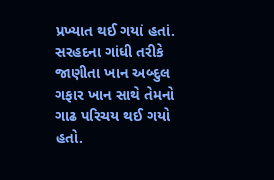પ્રખ્યાત થઈ ગયાં હતાં.
સરહદના ગાંધી તરીકે જાણીતા ખાન અબ્દુલ ગફાર ખાન સાથે તેમનો ગાઢ પરિચય થઈ ગયો હતો.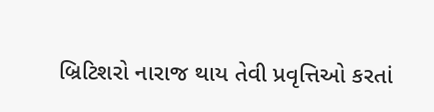બ્રિટિશરો નારાજ થાય તેવી પ્રવૃત્તિઓ કરતાં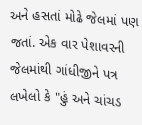અને હસતાં મોઢે જેલમાં પણ જતાં. એક વાર પેશાવરની જેલમાંથી ગાંધીજીને પત્ર લખેલો કે "હું અને ચાંચડ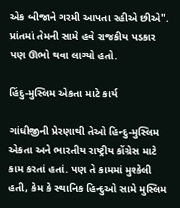એક બીજાને ગરમી આપતા રહીએ છીએ".
પ્રાંતમાં તેમની સામે હવે રાજકીય પડકાર પણ ઊભો થવા લાગ્યો હતો.

હિંદુ-મુસ્લિમ એકતા માટે કાર્ય

ગાંધીજીની પ્રેરણાથી તેઓ હિન્દુ-મુસ્લિમ એકતા અને ભારતીય રાષ્ટ્રીય કોંગ્રેસ માટે કામ કરતાં હતાં. પણ તે કામમાં મુશ્કેલી હતી, કેમ કે સ્થાનિક હિન્દુઓ સામે મુસ્લિમ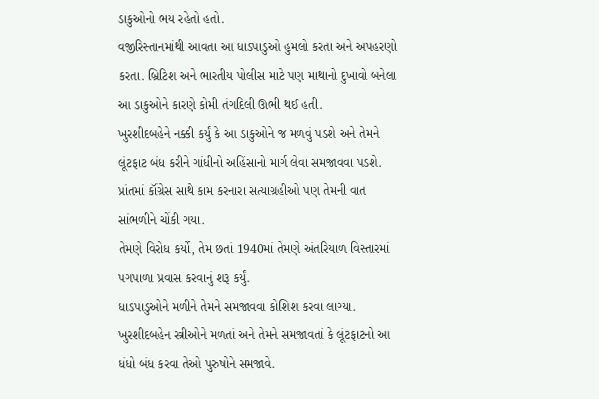ડાકુઓનો ભય રહેતો હતો.
વજીરિસ્તાનમાંથી આવતા આ ધાડપાડુઓ હુમલો કરતા અને અપહરણો કરતા. બ્રિટિશ અને ભારતીય પોલીસ માટે પણ માથાનો દુખાવો બનેલા આ ડાકુઓને કારણે કોમી તંગદિલી ઊભી થઈ હતી.
ખુરશીદબહેને નક્કી કર્યું કે આ ડાકુઓને જ મળવું પડશે અને તેમને લૂંટફાટ બંધ કરીને ગાંધીનો અહિંસાનો માર્ગ લેવા સમજાવવા પડશે.
પ્રાંતમાં કૉંગ્રેસ સાથે કામ કરનારા સત્યાગ્રહીઓ પણ તેમની વાત સાંભળીને ચોંકી ગયા.
તેમણે વિરોધ કર્યો, તેમ છતાં 1940માં તેમણે અંતરિયાળ વિસ્તારમાં પગપાળા પ્રવાસ કરવાનું શરૂ કર્યું.
ધાડપાડુઓને મળીને તેમને સમજાવવા કોશિશ કરવા લાગ્યા. ખુરશીદબહેન સ્ત્રીઓને મળતાં અને તેમને સમજાવતાં કે લૂંટફાટનો આ ધંધો બંધ કરવા તેઓ પુરુષોને સમજાવે.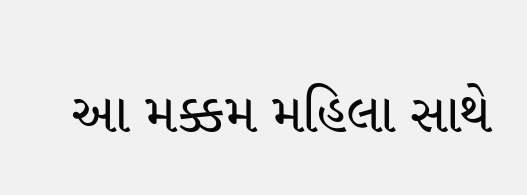આ મક્કમ મહિલા સાથે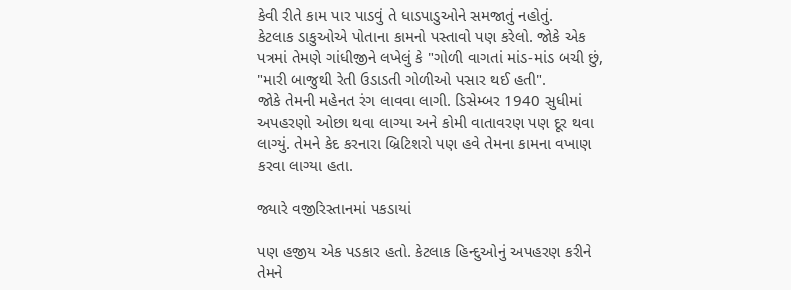કેવી રીતે કામ પાર પાડવું તે ધાડપાડુઓને સમજાતું નહોતું.
કેટલાક ડાકુઓએ પોતાના કામનો પસ્તાવો પણ કરેલો. જોકે એક પત્રમાં તેમણે ગાંધીજીને લખેલું કે "ગોળી વાગતાં માંડ-માંડ બચી છું, "મારી બાજુથી રેતી ઉડાડતી ગોળીઓ પસાર થઈ હતી".
જોકે તેમની મહેનત રંગ લાવવા લાગી. ડિસેમ્બર 1940 સુધીમાં અપહરણો ઓછા થવા લાગ્યા અને કોમી વાતાવરણ પણ દૂર થવા લાગ્યું. તેમને કેદ કરનારા બ્રિટિશરો પણ હવે તેમના કામના વખાણ કરવા લાગ્યા હતા.

જ્યારે વજીરિસ્તાનમાં પકડાયાં

પણ હજીય એક પડકાર હતો. કેટલાક હિન્દુઓનું અપહરણ કરીને તેમને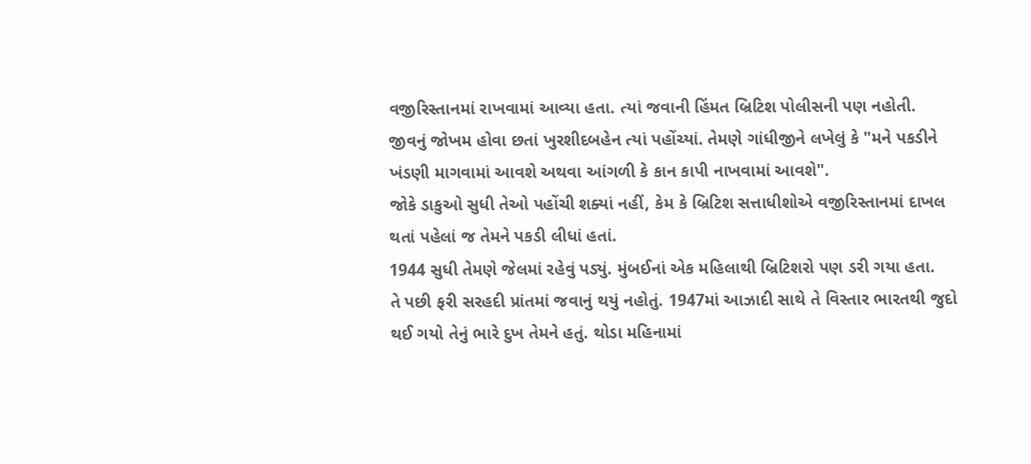વજીરિસ્તાનમાં રાખવામાં આવ્યા હતા. ત્યાં જવાની હિંમત બ્રિટિશ પોલીસની પણ નહોતી.
જીવનું જોખમ હોવા છતાં ખુરશીદબહેન ત્યાં પહોંચ્યાં. તેમણે ગાંધીજીને લખેલું કે "મને પકડીને ખંડણી માગવામાં આવશે અથવા આંગળી કે કાન કાપી નાખવામાં આવશે".
જોકે ડાકુઓ સુધી તેઓ પહોંચી શક્યાં નહીં, કેમ કે બ્રિટિશ સત્તાધીશોએ વજીરિસ્તાનમાં દાખલ થતાં પહેલાં જ તેમને પકડી લીધાં હતાં.
1944 સુધી તેમણે જેલમાં રહેવું પડ્યું. મુંબઈનાં એક મહિલાથી બ્રિટિશરો પણ ડરી ગયા હતા.
તે પછી ફરી સરહદી પ્રાંતમાં જવાનું થયું નહોતું. 1947માં આઝાદી સાથે તે વિસ્તાર ભારતથી જુદો થઈ ગયો તેનું ભારે દુખ તેમને હતું. થોડા મહિનામાં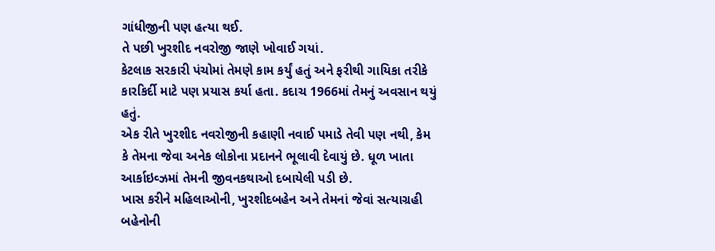ગાંધીજીની પણ હત્યા થઈ.
તે પછી ખુરશીદ નવરોજી જાણે ખોવાઈ ગયાં.
કેટલાક સરકારી પંચોમાં તેમણે કામ કર્યું હતું અને ફરીથી ગાયિકા તરીકે કારકિર્દી માટે પણ પ્રયાસ કર્યા હતા. કદાચ 1966માં તેમનું અવસાન થયું હતું.
એક રીતે ખુરશીદ નવરોજીની કહાણી નવાઈ પમાડે તેવી પણ નથી, કેમ કે તેમના જેવા અનેક લોકોના પ્રદાનને ભૂલાવી દેવાયું છે. ધૂળ ખાતા આર્કાઇવ્ઝમાં તેમની જીવનકથાઓ દબાયેલી પડી છે.
ખાસ કરીને મહિલાઓની, ખુરશીદબહેન અને તેમનાં જેવાં સત્યાગ્રહી બહેનોની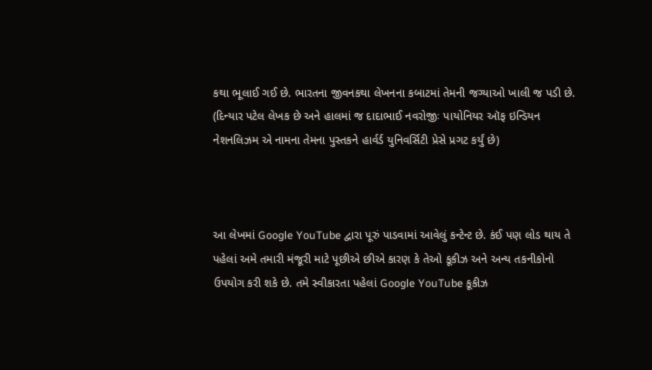કથા ભૂલાઈ ગઈ છે. ભારતના જીવનકથા લેખનના કબાટમાં તેમની જગ્યાઓ ખાલી જ પડી છે.
(દિન્યાર પટેલ લેખક છે અને હાલમાં જ દાદાભાઈ નવરોજીઃ પાયોનિયર ઑફ ઇન્ડિયન નેશનલિઝમ એ નામના તેમના પુસ્તકને હાર્વર્ડ યુનિવર્સિટી પ્રેસે પ્રગટ કર્યું છે)



આ લેખમાં Google YouTube દ્વારા પૂરું પાડવામાં આવેલું કન્ટેન્ટ છે. કંઈ પણ લોડ થાય તે પહેલાં અમે તમારી મંજૂરી માટે પૂછીએ છીએ કારણ કે તેઓ કૂકીઝ અને અન્ય તકનીકોનો ઉપયોગ કરી શકે છે. તમે સ્વીકારતા પહેલાં Google YouTube કૂકીઝ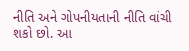નીતિ અને ગોપનીયતાની નીતિ વાંચી શકો છો. આ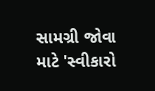સામગ્રી જોવા માટે 'સ્વીકારો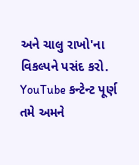અને ચાલુ રાખો'ના વિકલ્પને પસંદ કરો.
YouTube કન્ટેન્ટ પૂર્ણ
તમે અમને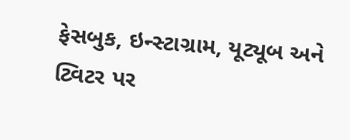ફેસબુક, ઇન્સ્ટાગ્રામ, યૂટ્યૂબ અને ટ્વિટર પર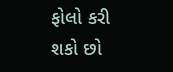ફોલો કરી શકો છો